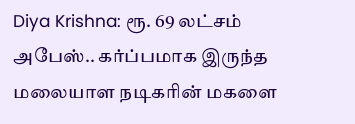Diya Krishna: ரூ. 69 லட்சம் அபேஸ்.. கர்ப்பமாக இருந்த மலையாள நடிகரின் மகளை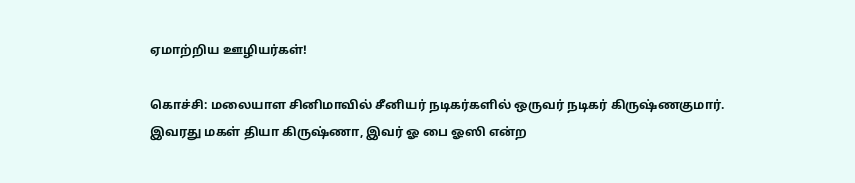ஏமாற்றிய ஊழியர்கள்!

கொச்சி: மலையாள சினிமாவில் சீனியர் நடிகர்களில் ஒருவர் நடிகர் கிருஷ்ணகுமார். இவரது மகள் தியா கிருஷ்ணா, இவர் ஓ பை ஓஸி என்ற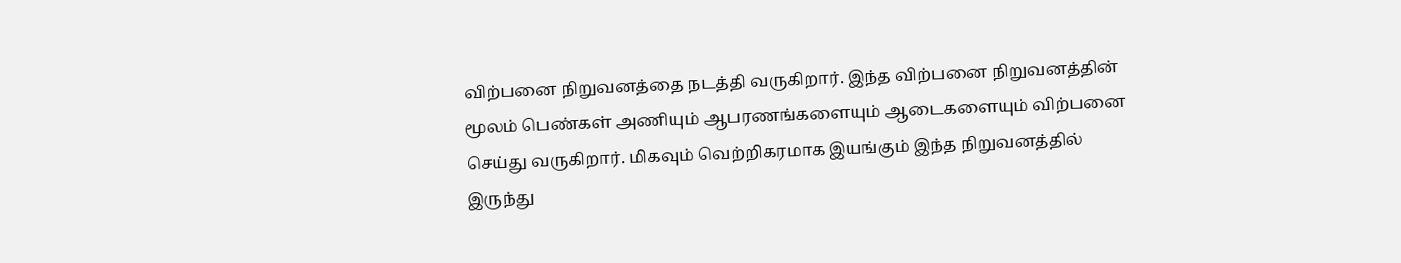விற்பனை நிறுவனத்தை நடத்தி வருகிறார். இந்த விற்பனை நிறுவனத்தின் மூலம் பெண்கள் அணியும் ஆபரணங்களையும் ஆடைகளையும் விற்பனை செய்து வருகிறார். மிகவும் வெற்றிகரமாக இயங்கும் இந்த நிறுவனத்தில் இருந்து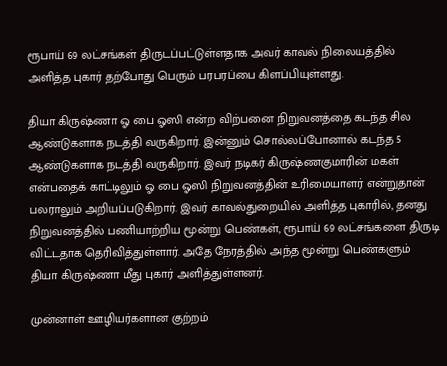ரூபாய் 69 லட்சங்கள் திருடப்பட்டுள்ளதாக அவர் காவல் நிலையத்தில் அளித்த புகார் தற்போது பெரும் பரபரப்பை கிளப்பியுள்ளது.

தியா கிருஷ்ணா ஓ பை ஓஸி என்ற விற்பனை நிறுவனத்தை கடந்த சில ஆண்டுகளாக நடத்தி வருகிறார். இன்னும் சொல்லப்போனால் கடந்த 5 ஆண்டுகளாக நடத்தி வருகிறார். இவர் நடிகர் கிருஷ்ணகுமாரின் மகள் என்பதைக் காட்டிலும் ஓ பை ஓஸி நிறுவனத்தின் உரிமையாளர் என்றுதான் பலராலும் அறியப்படுகிறார். இவர் காவல்துறையில் அளித்த புகாரில், தனது நிறுவனத்தில் பணியாற்றிய மூன்று பெண்கள், ரூபாய் 69 லட்சங்களை திருடி விட்டதாக தெரிவித்துள்ளார். அதே நேரத்தில் அந்த மூன்று பெண்களும் தியா கிருஷ்ணா மீது புகார் அளித்துள்ளனர்.

முன்னாள் ஊழியர்களான குற்றம்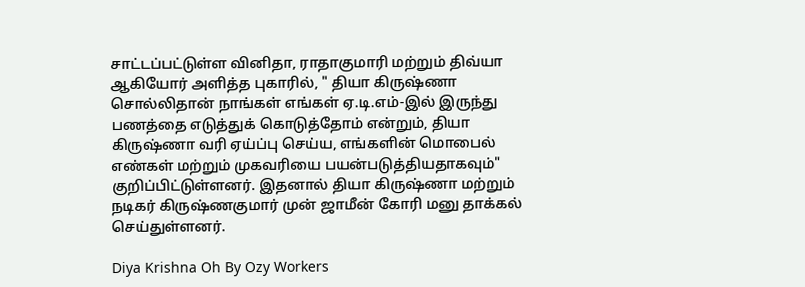சாட்டப்பட்டுள்ள வினிதா, ராதாகுமாரி மற்றும் திவ்யா ஆகியோர் அளித்த புகாரில், " தியா கிருஷ்ணா சொல்லிதான் நாங்கள் எங்கள் ஏ.டி.எம்-இல் இருந்து பணத்தை எடுத்துக் கொடுத்தோம் என்றும், தியா கிருஷ்ணா வரி ஏய்ப்பு செய்ய, எங்களின் மொபைல் எண்கள் மற்றும் முகவரியை பயன்படுத்தியதாகவும்" குறிப்பிட்டுள்ளனர். இதனால் தியா கிருஷ்ணா மற்றும் நடிகர் கிருஷ்ணகுமார் முன் ஜாமீன் கோரி மனு தாக்கல் செய்துள்ளனர்.

Diya Krishna Oh By Ozy Workers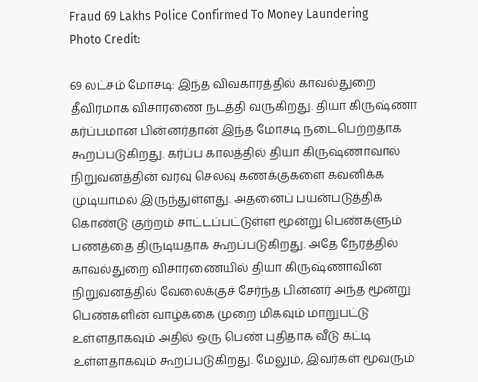Fraud 69 Lakhs Police Confirmed To Money Laundering
Photo Credit:

69 லட்சம் மோசடி: இந்த விவகாரத்தில் காவல்துறை தீவிரமாக விசாரணை நடத்தி வருகிறது. தியா கிருஷ்ணா கர்ப்பமான பின்னர்தான் இந்த மோசடி நடைபெற்றதாக கூறப்படுகிறது. கர்ப்ப காலத்தில் தியா கிருஷ்ணாவால் நிறுவனத்தின் வரவு செலவு கணக்குகளை கவனிக்க முடியாமல் இருந்துள்ளது. அதனைப் பயன்படுத்திக் கொண்டு குற்றம் சாட்டப்பட்டுள்ள மூன்று பெண்களும் பணத்தை திருடியதாக கூறப்படுகிறது. அதே நேரத்தில் காவல்துறை விசாரணையில் தியா கிருஷ்ணாவின் நிறுவனத்தில் வேலைக்குச் சேர்ந்த பின்னர் அந்த மூன்று பெண்களின் வாழ்க்கை முறை மிகவும் மாறுபட்டு உள்ளதாகவும் அதில் ஒரு பெண் புதிதாக வீடு கட்டி உள்ளதாகவும் கூறப்படுகிறது. மேலும், இவர்கள் மூவரும்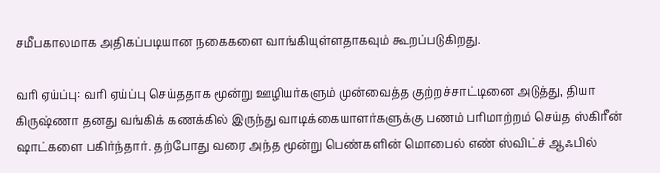சமீபகாலமாக அதிகப்படியான நகைகளை வாங்கியுள்ளதாகவும் கூறப்படுகிறது.

வரி ஏய்ப்பு: வரி ஏய்ப்பு செய்ததாக மூன்று ஊழியர்களும் முன்வைத்த குற்றச்சாட்டினை அடுத்து, தியா கிருஷ்ணா தனது வங்கிக் கணக்கில் இருந்து வாடிக்கையாளர்களுக்கு பணம் பரிமாற்றம் செய்த ஸ்கிரீன் ஷாட்களை பகிர்ந்தார். தற்போது வரை அந்த மூன்று பெண்களின் மொபைல் எண் ஸ்விட்ச் ஆஃபில்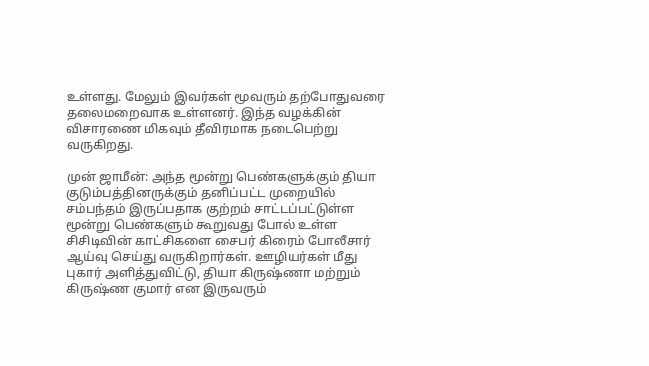உள்ளது. மேலும் இவர்கள் மூவரும் தற்போதுவரை தலைமறைவாக உள்ளனர். இந்த வழக்கின் விசாரணை மிகவும் தீவிரமாக நடைபெற்று வருகிறது.

முன் ஜாமீன்: அந்த மூன்று பெண்களுக்கும் தியா குடும்பத்தினருக்கும் தனிப்பட்ட முறையில் சம்பந்தம் இருப்பதாக குற்றம் சாட்டப்பட்டுள்ள மூன்று பெண்களும் கூறுவது போல் உள்ள சிசிடிவின் காட்சிகளை சைபர் கிரைம் போலீசார் ஆய்வு செய்து வருகிறார்கள். ஊழியர்கள் மீது புகார் அளித்துவிட்டு, தியா கிருஷ்ணா மற்றும் கிருஷ்ண குமார் என இருவரும்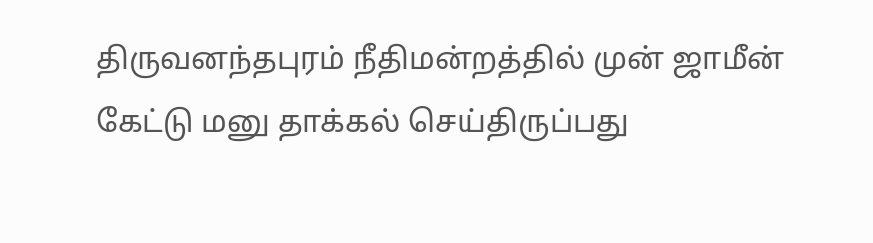திருவனந்தபுரம் நீதிமன்றத்தில் முன் ஜாமீன் கேட்டு மனு தாக்கல் செய்திருப்பது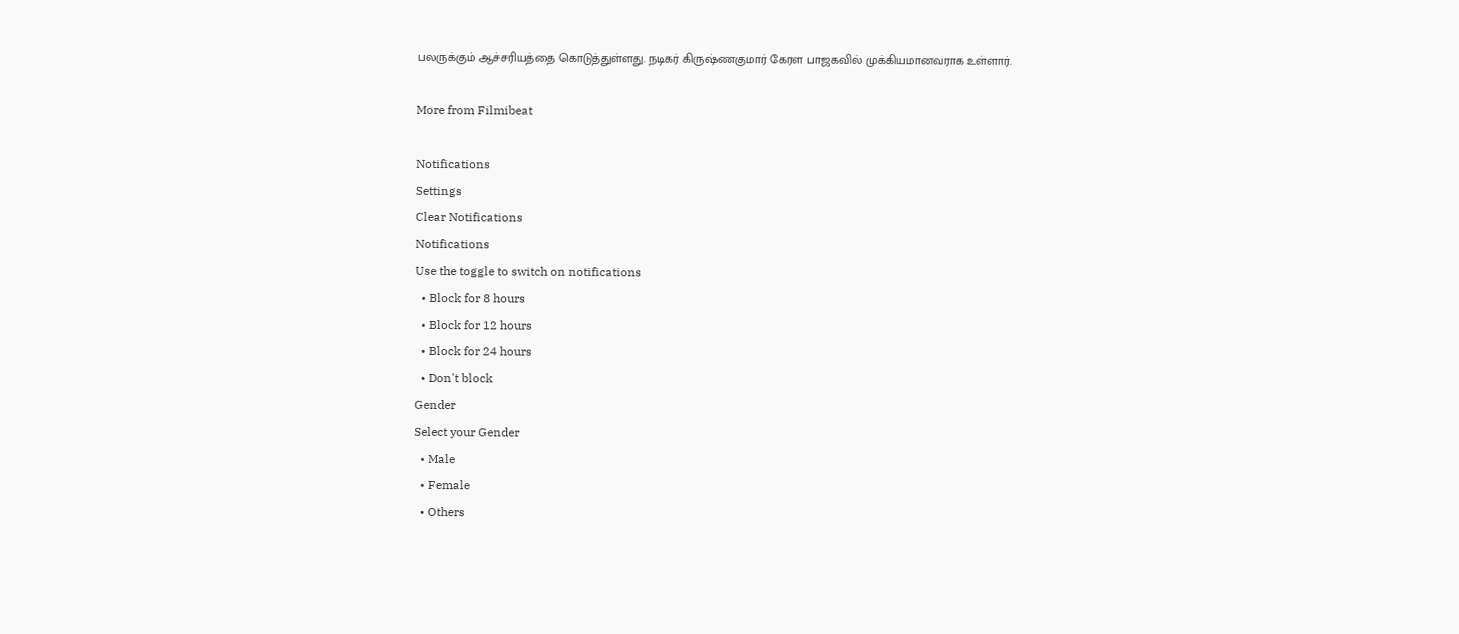பலருக்கும் ஆச்சரியத்தை கொடுத்துள்ளது. நடிகர் கிருஷ்ணகுமார் கேரள பாஜகவில் முக்கியமானவராக உள்ளார்.

More from Filmibeat

Notifications
Settings
Clear Notifications
Notifications
Use the toggle to switch on notifications
  • Block for 8 hours
  • Block for 12 hours
  • Block for 24 hours
  • Don't block
Gender
Select your Gender
  • Male
  • Female
  • Others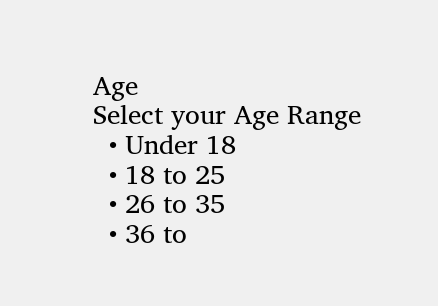Age
Select your Age Range
  • Under 18
  • 18 to 25
  • 26 to 35
  • 36 to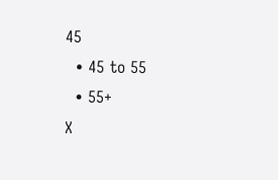45
  • 45 to 55
  • 55+
X